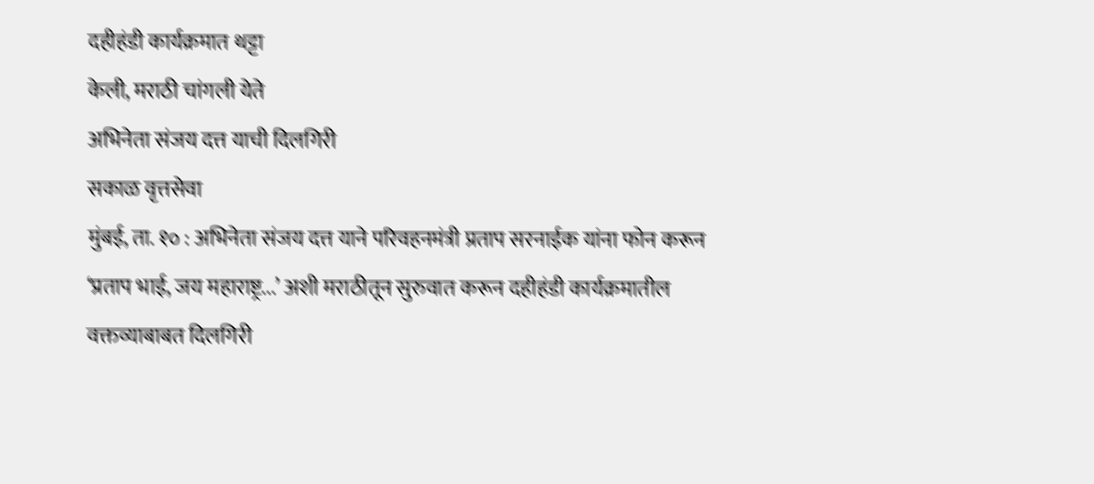दहीहंडी कार्यक्रमात थट्टा
केली, मराठी चांगली येते
अभिनेता संजय दत्त याची दिलगिरी
सकाळ वृत्तसेवा
मुंबई, ता. १० : अभिनेता संजय दत्त याने परिवहनमंत्री प्रताप सरनाईक यांना फोन करून ‘प्रताप भाई, जय महाराष्ट्र...’ अशी मराठीतून सुरुवात करून दहीहंडी कार्यक्रमातील वक्तव्याबाबत दिलगिरी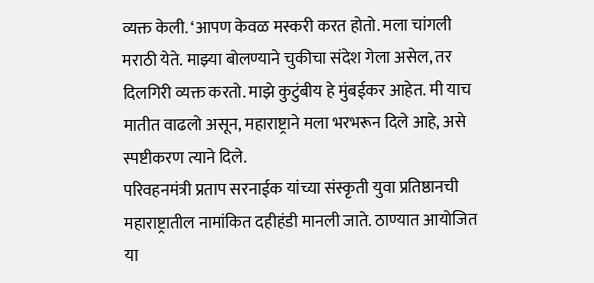व्यक्त केली. ‘आपण केवळ मस्करी करत होतो. मला चांगली मराठी येते. माझ्या बोलण्याने चुकीचा संदेश गेला असेल, तर दिलगिरी व्यक्त करतो. माझे कुटुंबीय हे मुंबईकर आहेत. मी याच मातीत वाढलो असून, महाराष्ट्राने मला भरभरून दिले आहे, असे स्पष्टीकरण त्याने दिले.
परिवहनमंत्री प्रताप सरनाईक यांच्या संस्कृती युवा प्रतिष्ठानची महाराष्ट्रातील नामांकित दहीहंडी मानली जाते. ठाण्यात आयोजित या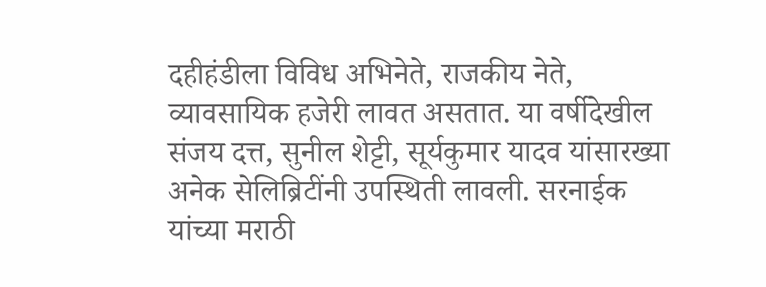दहीहंडीला विविध अभिनेते, राजकीय नेते, व्यावसायिक हजेरी लावत असतात. या वर्षीदेखील संजय दत्त, सुनील शेट्टी, सूर्यकुमार यादव यांसारख्या अनेक सेलिब्रिटींनी उपस्थिती लावली. सरनाईक यांच्या मराठी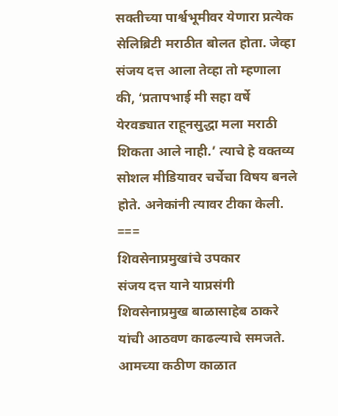सक्तीच्या पार्श्वभूमीवर येणारा प्रत्येक सेलिब्रिटी मराठीत बोलत होता. जेव्हा संजय दत्त आला तेव्हा तो म्हणाला की, ‘प्रतापभाई मी सहा वर्षे येरवड्यात राहूनसुद्धा मला मराठी शिकता आले नाही.’ त्याचे हे वक्तव्य सोशल मीडियावर चर्चेचा विषय बनले होते. अनेकांनी त्यावर टीका केली.
===
शिवसेनाप्रमुखांचे उपकार
संजय दत्त याने याप्रसंगी शिवसेनाप्रमुख बाळासाहेब ठाकरे यांची आठवण काढल्याचे समजते. आमच्या कठीण काळात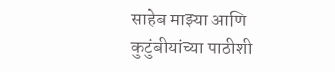साहेब माझ्या आणि कुटुंबीयांच्या पाठीशी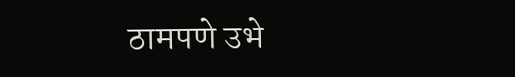ठामपणे उभे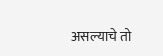असल्याचे तो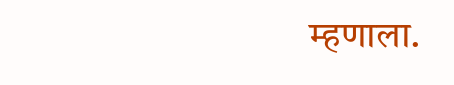म्हणाला.